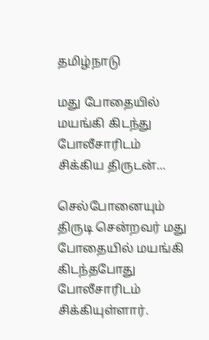தமிழ்நாடு

மது போதையில் மயங்கி கிடந்து போலீசாரிடம் சிக்கிய திருடன்...

செல்போனையும் திருடி சென்றவர் மது போதையில் மயங்கி கிடந்தபோது போலீசாரிடம் சிக்கியுள்ளார்.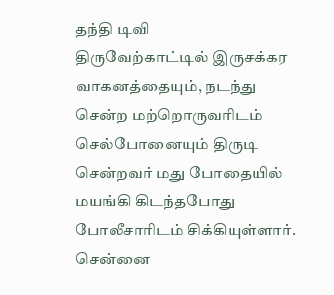தந்தி டிவி
திருவேற்காட்டில் இருசக்கர வாகனத்தையும், நடந்து சென்ற மற்றொருவரிடம் செல்போனையும் திருடி சென்றவர் மது போதையில் மயங்கி கிடந்தபோது போலீசாரிடம் சிக்கியுள்ளார். சென்னை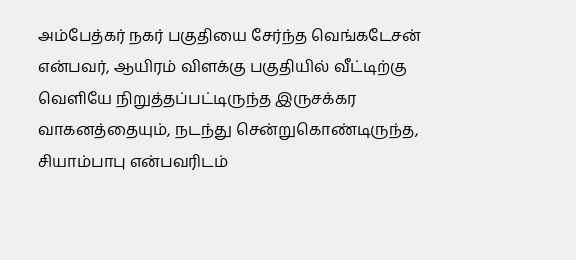அம்பேத்கர் நகர் பகுதியை சேர்ந்த வெங்கடேசன் என்பவர், ஆயிரம் விளக்கு பகுதியில் வீட்டிற்கு வெளியே நிறுத்தப்பட்டிருந்த இருசக்கர வாகனத்தையும், நடந்து சென்றுகொண்டிருந்த, சியாம்பாபு என்பவரிடம்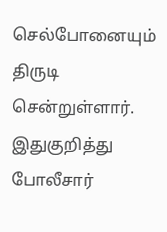செல்போனையும் திருடி சென்றுள்ளார். இதுகுறித்து போலீசார்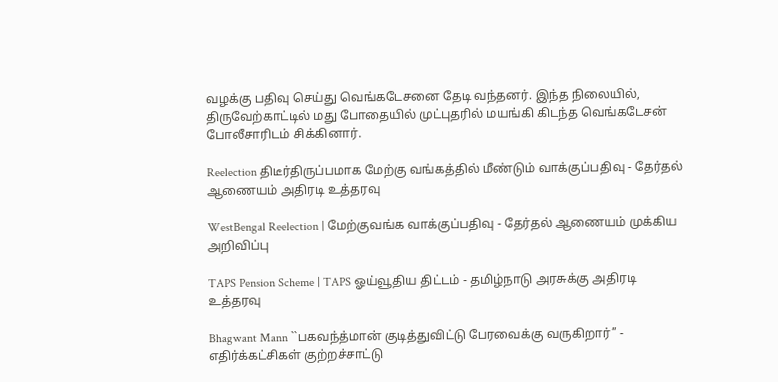வழக்கு பதிவு செய்து வெங்கடேசனை தேடி வந்தனர். இந்த நிலையில், திருவேற்காட்டில் மது போதையில் முட்புதரில் மயங்கி கிடந்த வெங்கடேசன் போலீசாரிடம் சிக்கினார்.

Reelection திடீர்திருப்பமாக மேற்கு வங்கத்தில் மீண்டும் வாக்குப்பதிவு - தேர்தல் ஆணையம் அதிரடி உத்தரவு

WestBengal Reelection | மேற்குவங்க வாக்குப்பதிவு - தேர்தல் ஆணையம் முக்கிய அறிவிப்பு

TAPS Pension Scheme | TAPS ஓய்வூதிய திட்டம் - தமிழ்நாடு அரசுக்கு அதிரடி உத்தரவு

Bhagwant Mann ``பகவந்த்மான் குடித்துவிட்டு பேரவைக்கு வருகிறார்’’ - எதிர்க்கட்சிகள் குற்றச்சாட்டு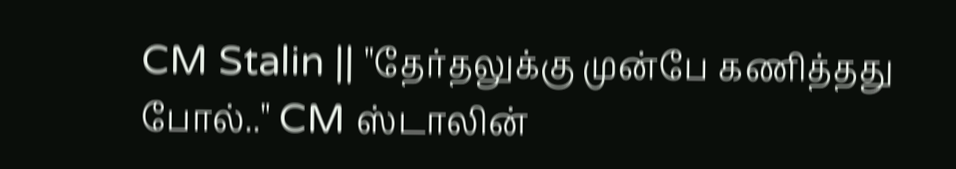CM Stalin || "தேர்தலுக்கு முன்பே கணித்தது போல்.." CM ஸ்டாலின்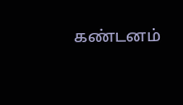கண்டனம்